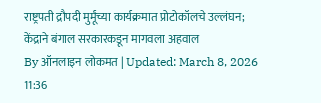राष्ट्रपती द्रौपदी मुर्मूंच्या कार्यक्रमात प्रोटोकॉलचे उल्लंघन; केंद्राने बंगाल सरकारकडून मागवला अहवाल
By ऑनलाइन लोकमत | Updated: March 8, 2026 11:36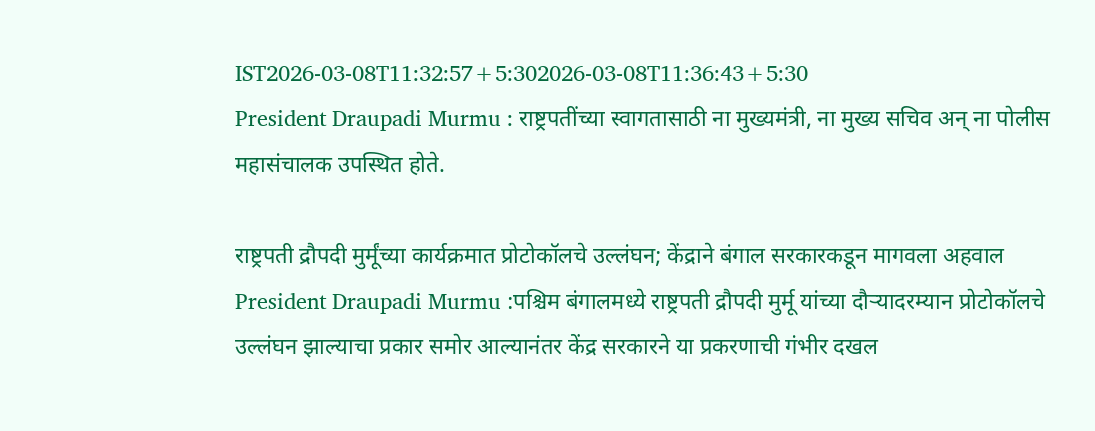IST2026-03-08T11:32:57+5:302026-03-08T11:36:43+5:30
President Draupadi Murmu : राष्ट्रपतींच्या स्वागतासाठी ना मुख्यमंत्री, ना मुख्य सचिव अन् ना पोलीस महासंचालक उपस्थित होते.

राष्ट्रपती द्रौपदी मुर्मूंच्या कार्यक्रमात प्रोटोकॉलचे उल्लंघन; केंद्राने बंगाल सरकारकडून मागवला अहवाल
President Draupadi Murmu :पश्चिम बंगालमध्ये राष्ट्रपती द्रौपदी मुर्मू यांच्या दौऱ्यादरम्यान प्रोटोकॉलचे उल्लंघन झाल्याचा प्रकार समोर आल्यानंतर केंद्र सरकारने या प्रकरणाची गंभीर दखल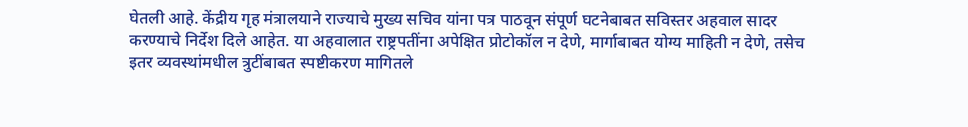घेतली आहे. केंद्रीय गृह मंत्रालयाने राज्याचे मुख्य सचिव यांना पत्र पाठवून संपूर्ण घटनेबाबत सविस्तर अहवाल सादर करण्याचे निर्देश दिले आहेत. या अहवालात राष्ट्रपतींना अपेक्षित प्रोटोकॉल न देणे, मार्गाबाबत योग्य माहिती न देणे, तसेच इतर व्यवस्थांमधील त्रुटींबाबत स्पष्टीकरण मागितले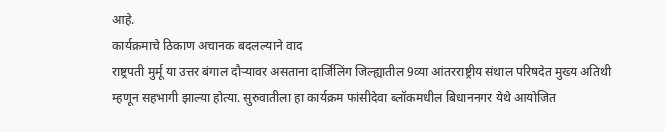आहे.
कार्यक्रमाचे ठिकाण अचानक बदलल्याने वाद
राष्ट्रपती मुर्मू या उत्तर बंगाल दौऱ्यावर असताना दार्जिलिंग जिल्ह्यातील 9व्या आंतरराष्ट्रीय संथाल परिषदेत मुख्य अतिथी म्हणून सहभागी झाल्या होत्या. सुरुवातीला हा कार्यक्रम फांसीदेवा ब्लॉकमधील बिधाननगर येथे आयोजित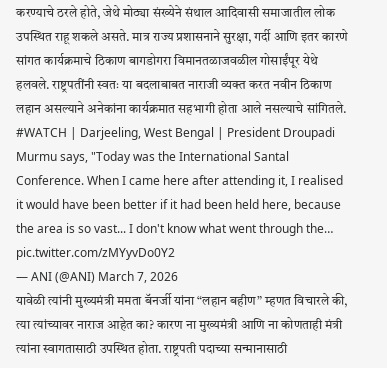करण्याचे ठरले होते, जेथे मोठ्या संख्येने संथाल आदिवासी समाजातील लोक उपस्थित राहू शकले असते. मात्र राज्य प्रशासनाने सुरक्षा, गर्दी आणि इतर कारणे सांगत कार्यक्रमाचे ठिकाण बागडोगरा विमानतळाजवळील गोसाईंपूर येथे हलवले. राष्ट्रपतींनी स्वतः या बदलाबाबत नाराजी व्यक्त करत नवीन ठिकाण लहान असल्याने अनेकांना कार्यक्रमात सहभागी होता आले नसल्याचे सांगितले.
#WATCH | Darjeeling, West Bengal | President Droupadi Murmu says, "Today was the International Santal Conference. When I came here after attending it, I realised it would have been better if it had been held here, because the area is so vast... I don't know what went through the… pic.twitter.com/zMYyvDo0Y2
— ANI (@ANI) March 7, 2026
यावेळी त्यांनी मुख्यमंत्री ममता बॅनर्जी यांना “लहान बहीण” म्हणत विचारले की, त्या त्यांच्यावर नाराज आहेत का? कारण ना मुख्यमंत्री आणि ना कोणताही मंत्री त्यांना स्वागतासाठी उपस्थित होता. राष्ट्रपती पदाच्या सन्मानासाठी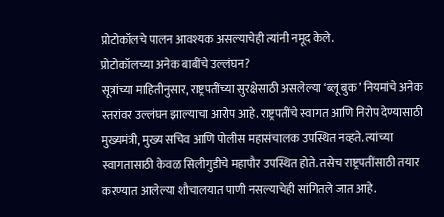प्रोटोकॉलचे पालन आवश्यक असल्याचेही त्यांनी नमूद केले.
प्रोटोकॉलच्या अनेक बाबींचे उल्लंघन?
सूत्रांच्या माहितीनुसार, राष्ट्रपतींच्या सुरक्षेसाठी असलेल्या ‘ब्लू बुक’ नियमांचे अनेक स्तरांवर उल्लंघन झाल्याचा आरोप आहे. राष्ट्रपतींचे स्वागत आणि निरोप देण्यासाठी मुख्यमंत्री, मुख्य सचिव आणि पोलीस महासंचालक उपस्थित नव्हते. त्यांच्या स्वागतासाठी केवळ सिलीगुडीचे महापौर उपस्थित होते. तसेच राष्ट्रपतींसाठी तयार करण्यात आलेल्या शौचालयात पाणी नसल्याचेही सांगितले जात आहे.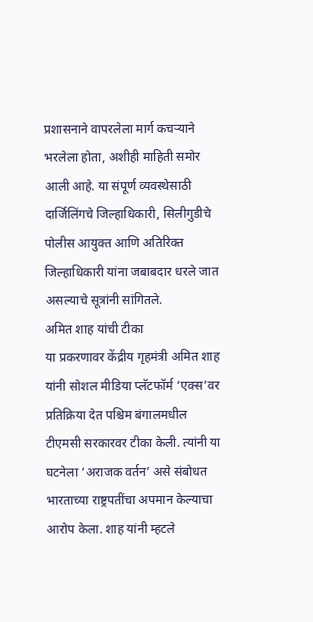प्रशासनाने वापरलेला मार्ग कचऱ्याने भरलेला होता, अशीही माहिती समोर आली आहे. या संपूर्ण व्यवस्थेसाठी दार्जिलिंगचे जिल्हाधिकारी, सिलीगुडीचे पोलीस आयुक्त आणि अतिरिक्त जिल्हाधिकारी यांना जबाबदार धरले जात असल्याचे सूत्रांनी सांगितले.
अमित शाह यांची टीका
या प्रकरणावर केंद्रीय गृहमंत्री अमित शाह यांनी सोशल मीडिया प्लॅटफॉर्म ‘एक्स’वर प्रतिक्रिया देत पश्चिम बंगालमधील टीएमसी सरकारवर टीका केली. त्यांनी या घटनेला ‘अराजक वर्तन’ असे संबोधत भारताच्या राष्ट्रपतींचा अपमान केल्याचा आरोप केला. शाह यांनी म्हटले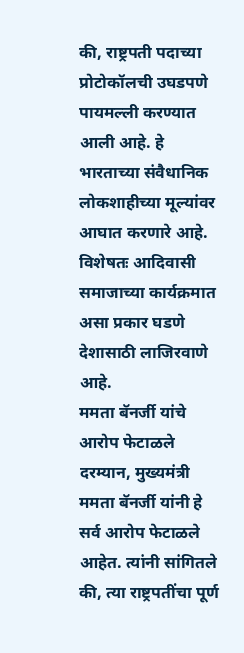की, राष्ट्रपती पदाच्या प्रोटोकॉलची उघडपणे पायमल्ली करण्यात आली आहे. हे भारताच्या संवैधानिक लोकशाहीच्या मूल्यांवर आघात करणारे आहे. विशेषतः आदिवासी समाजाच्या कार्यक्रमात असा प्रकार घडणे देशासाठी लाजिरवाणे आहे.
ममता बॅनर्जी यांचे आरोप फेटाळले
दरम्यान, मुख्यमंत्री ममता बॅनर्जी यांनी हे सर्व आरोप फेटाळले आहेत. त्यांनी सांगितले की, त्या राष्ट्रपतींचा पूर्ण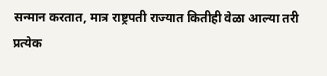सन्मान करतात, मात्र राष्ट्रपती राज्यात कितीही वेळा आल्या तरी प्रत्येक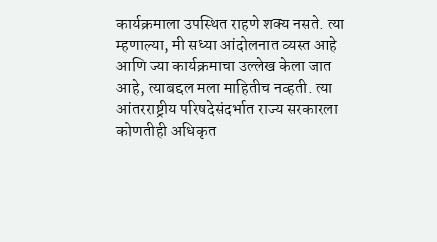कार्यक्रमाला उपस्थित राहणे शक्य नसते. त्या म्हणाल्या, मी सध्या आंदोलनात व्यस्त आहे आणि ज्या कार्यक्रमाचा उल्लेख केला जात आहे, त्याबद्दल मला माहितीच नव्हती. त्या आंतरराष्ट्रीय परिषदेसंदर्भात राज्य सरकारला कोणतीही अधिकृत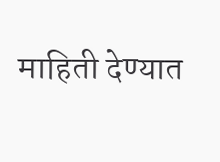माहिती देण्यात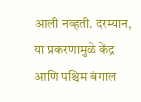आली नव्हती. दरम्यान, या प्रकरणामुळे केंद्र आणि पश्चिम बंगाल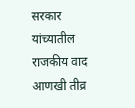सरकार यांच्यातील राजकीय वाद आणखी तीव्र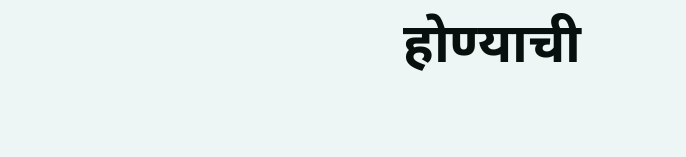होण्याची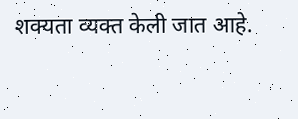शक्यता व्यक्त केली जात आहे.